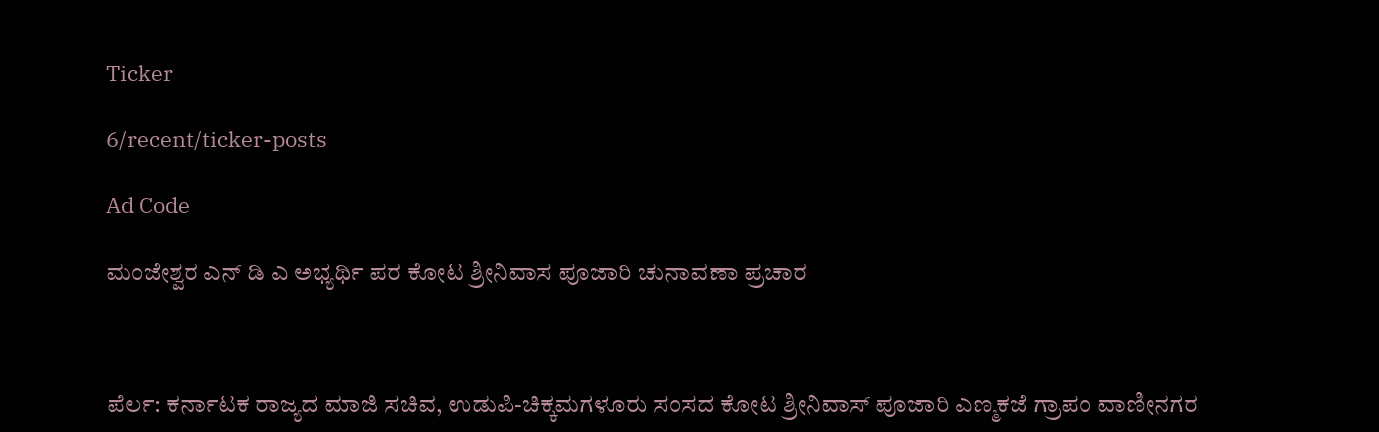Ticker

6/recent/ticker-posts

Ad Code

ಮಂಜೇಶ್ವರ ಎನ್ ಡಿ ಎ ಅಭ್ಯರ್ಥಿ ಪರ ಕೋಟ ಶ್ರೀನಿವಾಸ ಪೂಜಾರಿ ಚುನಾವಣಾ ಪ್ರಚಾರ



ಪೆರ್ಲ: ಕರ್ನಾಟಕ ರಾಜ್ಯದ ಮಾಜಿ ಸಚಿವ, ಉಡುಪಿ-ಚಿಕ್ಕಮಗಳೂರು ಸಂಸದ ಕೋಟ ಶ್ರೀನಿವಾಸ್ ಪೂಜಾರಿ ಎಣ್ಮಕಜೆ ಗ್ರಾಪಂ ವಾಣೀನಗರ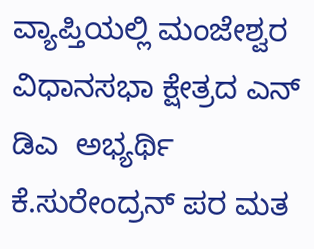ವ್ಯಾಪ್ತಿಯಲ್ಲಿ ಮಂಜೇಶ್ವರ ವಿಧಾನಸಭಾ ಕ್ಷೇತ್ರದ ಎನ್ ಡಿಎ  ಅಭ್ಯರ್ಥಿ ಕೆ‌.ಸುರೇಂದ್ರನ್ ಪರ ಮತ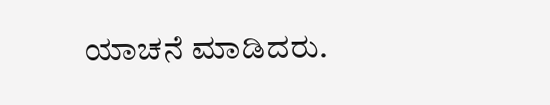ಯಾಚನೆ ಮಾಡಿದರು.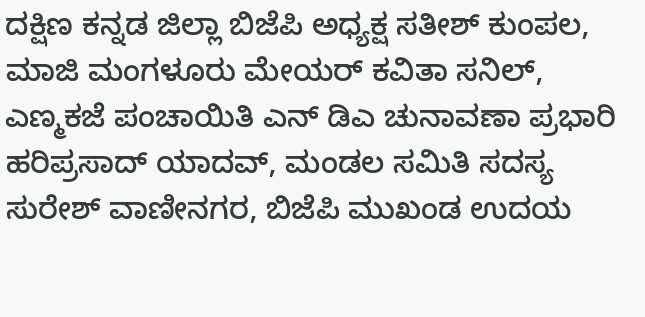ದಕ್ಷಿಣ ಕನ್ನಡ ಜಿಲ್ಲಾ ಬಿಜೆಪಿ ಅಧ್ಯಕ್ಷ ಸತೀಶ್ ಕುಂಪಲ, ಮಾಜಿ ಮಂಗಳೂರು ಮೇಯರ್ ಕವಿತಾ ಸನಿಲ್, ಎಣ್ಮಕಜೆ ಪಂಚಾಯಿತಿ ಎನ್ ಡಿಎ ಚುನಾವಣಾ ಪ್ರಭಾರಿ ಹರಿಪ್ರಸಾದ್ ಯಾದವ್, ಮಂಡಲ ಸಮಿತಿ ಸದಸ್ಯ ಸುರೇಶ್ ವಾಣೀನಗರ, ಬಿಜೆಪಿ ಮುಖಂಡ ಉದಯ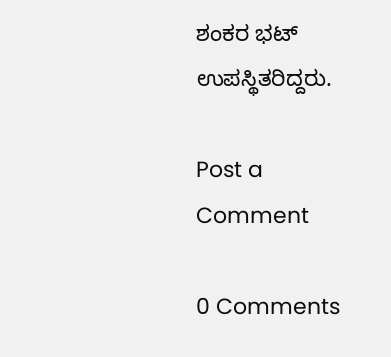ಶಂಕರ ಭಟ್ ಉಪಸ್ಥಿತರಿದ್ದರು.

Post a Comment

0 Comments